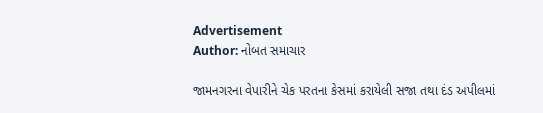Advertisement
Author: નોબત સમાચાર

જામનગરના વેપારીને ચેક પરતના કેસમાં કરાયેલી સજા તથા દંડ અપીલમાં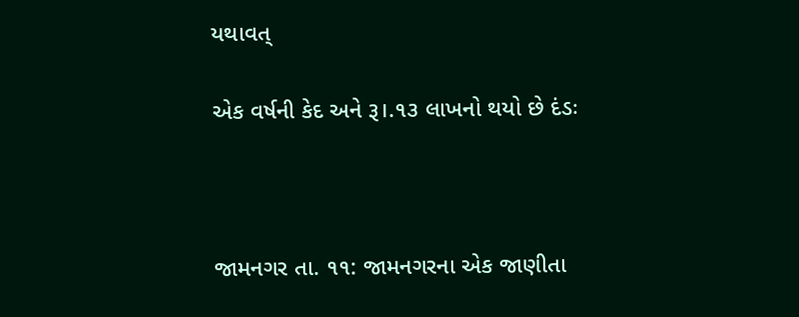યથાવત્

એક વર્ષની કેદ અને રૂ।.૧૩ લાખનો થયો છે દંડઃ



જામનગર તા. ૧૧: જામનગરના એક જાણીતા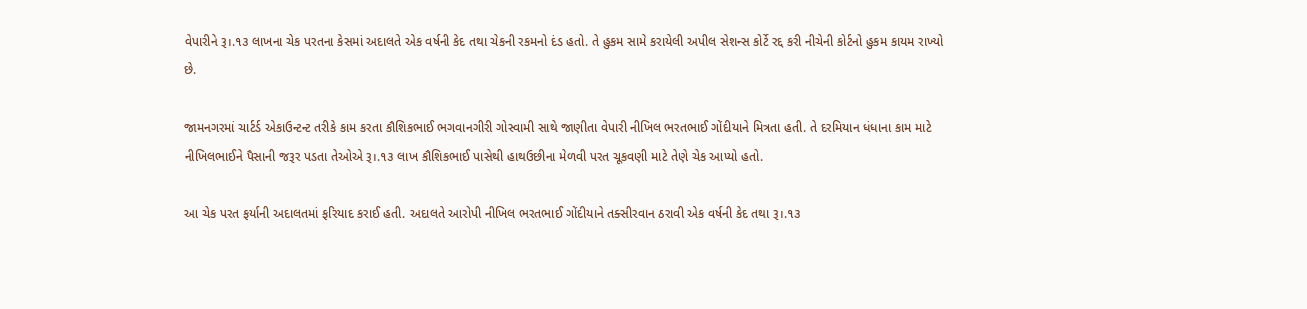વેપારીને રૂ।.૧૩ લાખના ચેક પરતના કેસમાં અદાલતે એક વર્ષની કેદ તથા ચેકની રકમનો દંડ હતો. તે હુકમ સામે કરાયેલી અપીલ સેશન્સ કોર્ટે રદ્દ કરી નીચેની કોર્ટનો હુકમ કાયમ રાખ્યો છે.

જામનગરમાં ચાર્ટર્ડ એકાઉન્ટન્ટ તરીકે કામ કરતા કૌશિકભાઈ ભગવાનગીરી ગોસ્વામી સાથે જાણીતા વેપારી નીખિલ ભરતભાઈ ગોંદીયાને મિત્રતા હતી. તે દરમિયાન ધંધાના કામ માટે નીખિલભાઈને પૈસાની જરૂર પડતા તેઓએ રૂ।.૧૩ લાખ કૌશિકભાઈ પાસેથી હાથઉછીના મેળવી પરત ચૂકવણી માટે તેણે ચેક આપ્યો હતો.

આ ચેક પરત ફર્યાની અદાલતમાં ફરિયાદ કરાઈ હતી. અદાલતે આરોપી નીખિલ ભરતભાઈ ગોંદીયાને તક્સીરવાન ઠરાવી એક વર્ષની કેદ તથા રૂ।.૧૩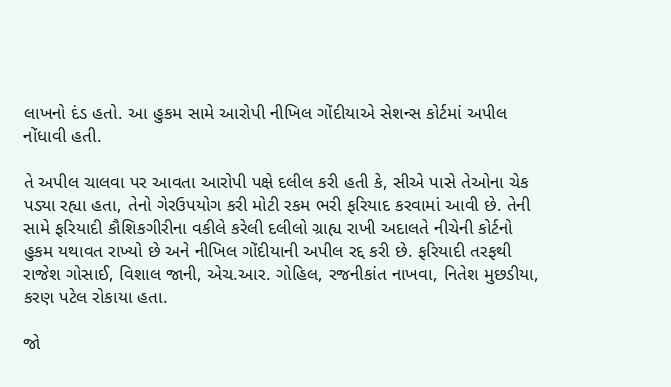લાખનો દંડ હતો. આ હુકમ સામે આરોપી નીખિલ ગોંદીયાએ સેશન્સ કોર્ટમાં અપીલ નોંધાવી હતી.

તે અપીલ ચાલવા પર આવતા આરોપી પક્ષે દલીલ કરી હતી કે, સીએ પાસે તેઓના ચેક પડ્યા રહ્યા હતા, તેનો ગેરઉપયોગ કરી મોટી રકમ ભરી ફરિયાદ કરવામાં આવી છે. તેની સામે ફરિયાદી કૌશિકગીરીના વકીલે કરેલી દલીલો ગ્રાહ્ય રાખી અદાલતે નીચેની કોર્ટનો હુકમ યથાવત રાખ્યો છે અને નીખિલ ગોંદીયાની અપીલ રદ્દ કરી છે. ફરિયાદી તરફથી રાજેશ ગોસાઈ, વિશાલ જાની, એચ.આર. ગોહિલ, રજનીકાંત નાખવા, નિતેશ મુછડીયા, કરણ પટેલ રોકાયા હતા.

જો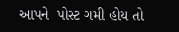આપને  પોસ્ટ ગમી હોય તો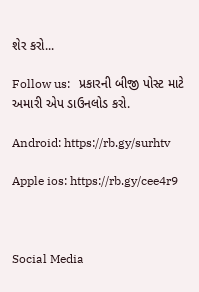શેર કરો...

Follow us:   પ્રકારની બીજી પોસ્ટ માટે અમારી એપ ડાઉનલોડ કરો.

Android: https://rb.gy/surhtv

Apple ios: https://rb.gy/cee4r9



Social Media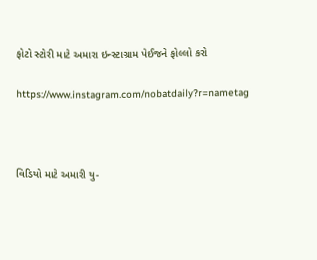ફોટો સ્ટોરી માટે અમારા ઇન્સ્ટાગ્રામ પેઈજને ફોલ્લો કરો

https://www.instagram.com/nobatdaily?r=nametag



વિડિયો માટે અમારી યુ-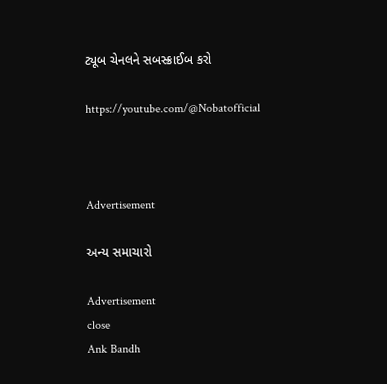ટ્યૂબ ચેનલને સબસ્ક્રાઈબ કરો

https://youtube.com/@Nobatofficial



Advertisement

અન્ય સમાચારો

Advertisement
close
Ank Bandh